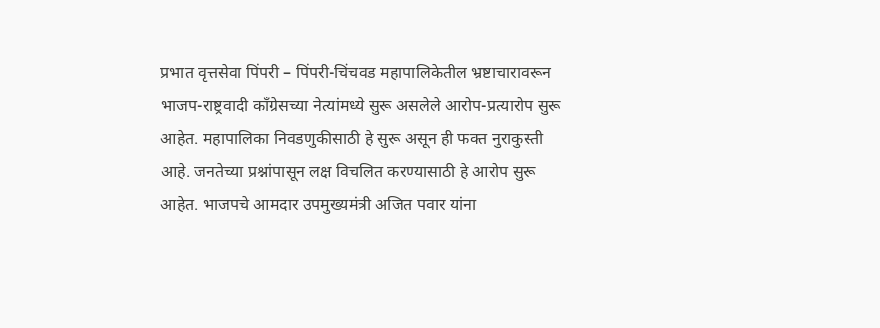प्रभात वृत्तसेवा पिंपरी – पिंपरी-चिंचवड महापालिकेतील भ्रष्टाचारावरून भाजप-राष्ट्रवादी कॉंग्रेसच्या नेत्यांमध्ये सुरू असलेले आरोप-प्रत्यारोप सुरू आहेत. महापालिका निवडणुकीसाठी हे सुरू असून ही फक्त नुराकुस्ती आहे. जनतेच्या प्रश्नांपासून लक्ष विचलित करण्यासाठी हे आरोप सुरू आहेत. भाजपचे आमदार उपमुख्यमंत्री अजित पवार यांना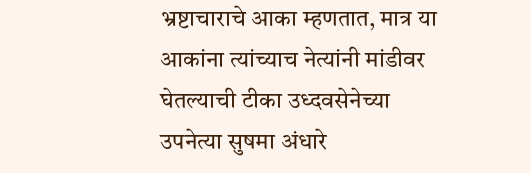भ्रष्टाचाराचे आका म्हणतात, मात्र या आकांना त्यांच्याच नेत्यांनी मांडीवर घेतल्याची टीका उध्दवसेनेच्या उपनेत्या सुषमा अंधारे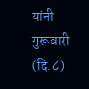यांनी गुरूवारी (दि.८)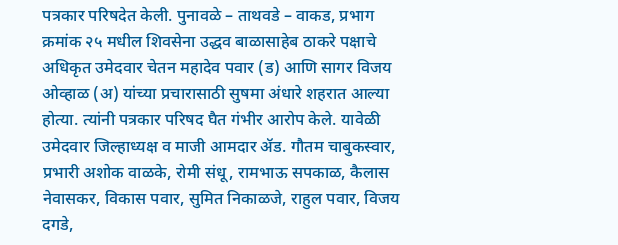पत्रकार परिषदेत केली. पुनावळे – ताथवडे – वाकड, प्रभाग क्रमांक २५ मधील शिवसेना उद्धव बाळासाहेब ठाकरे पक्षाचे अधिकृत उमेदवार चेतन महादेव पवार (ड) आणि सागर विजय ओव्हाळ (अ) यांच्या प्रचारासाठी सुषमा अंधारे शहरात आल्या होत्या. त्यांनी पत्रकार परिषद घैत गंभीर आरोप केले. यावेळी उमेदवार जिल्हाध्यक्ष व माजी आमदार ॲड. गौतम चाबुकस्वार, प्रभारी अशोक वाळके, रोमी संधू, रामभाऊ सपकाळ, कैलास नेवासकर, विकास पवार, सुमित निकाळजे, राहुल पवार, विजय दगडे,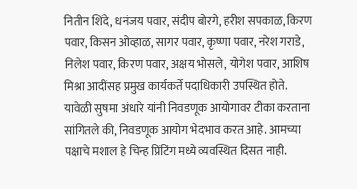नितीन शिंदे, धनंजय पवार, संदीप बोरगे, हरीश सपकाळ, किरण पवार, किसन ओव्हाळ, सागर पवार, कृष्णा पवार, नरेश गराडे, निलेश पवार, किरण पवार, अक्षय भोसले, योगेश पवार, आशिष मिश्रा आदींसह प्रमुख कार्यकर्ते पदाधिकारी उपस्थित होते. यावेळी सुषमा अंधारे यांनी निवडणूक आयोगावर टीका करताना सांगितले की, निवडणूक आयोग भेदभाव करत आहे. आमच्या पक्षाचे मशाल हे चिन्ह प्रिंटिंग मध्ये व्यवस्थित दिसत नाही.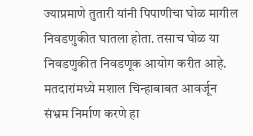ज्याप्रमाणे तुतारी यांनी पिपाणीचा घोळ मागील निवडणुकीत घातला होता. तसाच घोळ या निवडणुकीत निवडणूक आयोग करीत आहे. मतदारांमध्ये मशाल चिन्हाबाबत आवर्जून संभ्रम निर्माण करणे हा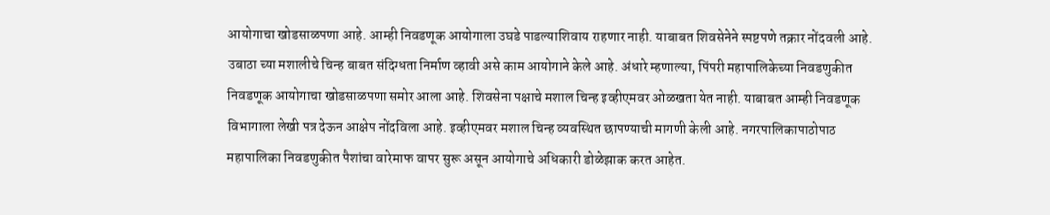आयोगाचा खोडसाळपणा आहे. आम्ही निवडणूक आयोगाला उघडे पाडल्याशिवाय राहणार नाही. याबाबत शिवसेनेने स्पष्टपणे तक्रार नोंदवली आहे. उबाठा च्या मशालीचे चिन्ह बाबत संदिग्धता निर्माण व्हावी असे काम आयोगाने केले आहे. अंधारे म्हणाल्या, पिंपरी महापालिकेच्या निवडणुकीत निवडणूक आयोगाचा खोडसाळपणा समोर आला आहे. शिवसेना पक्षाचे मशाल चिन्ह इव्हीएमवर ओळखता येत नाही. याबाबत आम्ही निवडणूक विभागाला लेखी पत्र देऊन आक्षेप नोंदविला आहे. इव्हीएमवर मशाल चिन्ह व्यवस्थित छापण्याची मागणी केली आहे. नगरपालिकापाठोपाठ महापालिका निवडणुकीत पैशांचा वारेमाफ वापर सुरू असून आयोगाचे अधिकारी डोळेझाक करत आहेत.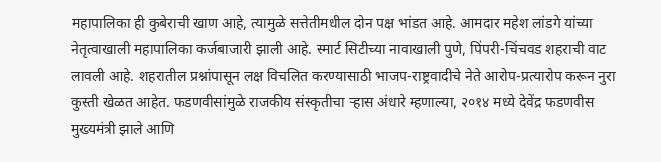महापालिका ही कुबेराची खाण आहे, त्यामुळे सत्तेतीमधील दोन पक्ष भांडत आहे. आमदार महेश लांडगे यांच्या नेतृत्वाखाली महापालिका कर्जबाजारी झाली आहे. स्मार्ट सिटीच्या नावाखाली पुणे, पिंपरी-चिंचवड शहराची वाट लावली आहे. शहरातील प्रश्नांपासून लक्ष विचलित करण्यासाठी भाजप-राष्ट्रवादीचे नेते आरोप-प्रत्यारोप करून नुरा कुस्ती खेळत आहेत. फडणवीसांमुळे राजकीय संस्कृतीचा ऱ्हास अंधारे म्हणाल्या, २०१४ मध्ये देवेंद्र फडणवीस मुख्यमंत्री झाले आणि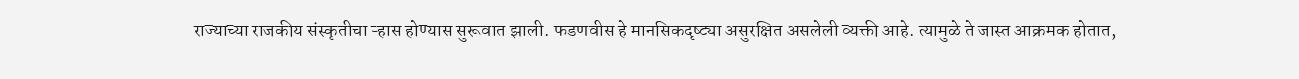राज्याच्या राजकीय संस्कृतीचा ऱ्हास होण्यास सुरूवात झाली. फडणवीस हे मानसिकदृष्ट्या असुरक्षित असलेली व्यक्ती आहे. त्यामुळे ते जास्त आक्रमक होतात,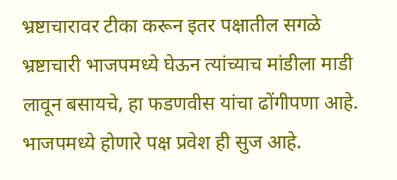भ्रष्टाचारावर टीका करून इतर पक्षातील सगळे भ्रष्टाचारी भाजपमध्ये घेऊन त्यांच्याच मांडीला माडी लावून बसायचे, हा फडणवीस यांचा ढोंगीपणा आहे. भाजपमध्ये होणारे पक्ष प्रवेश ही सुज आहे.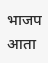भाजप आता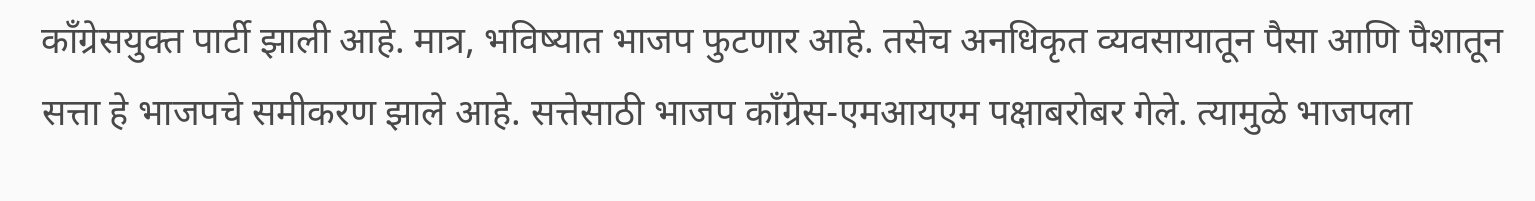कॉंग्रेसयुक्त पार्टी झाली आहे. मात्र, भविष्यात भाजप फुटणार आहे. तसेच अनधिकृत व्यवसायातून पैसा आणि पैशातून सत्ता हे भाजपचे समीकरण झाले आहे. सत्तेसाठी भाजप कॉंग्रेस-एमआयएम पक्षाबरोबर गेले. त्यामुळे भाजपला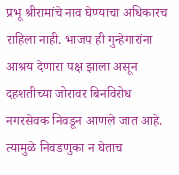प्रभू श्रीरामांचे नाव घेण्याचा अधिकारच राहिला नाही. भाजप ही गुन्हेगारांना आश्रय देणारा पक्ष झाला असून दहशतीच्या जोरावर बिनविरोध नगरसेवक निवडून आणले जात आहे. त्यामुळे निवडणुका न घेताच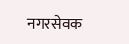नगरसेवक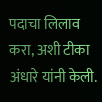पदाचा लिलाव करा, अशी टीका अंधारे यांनी केली.